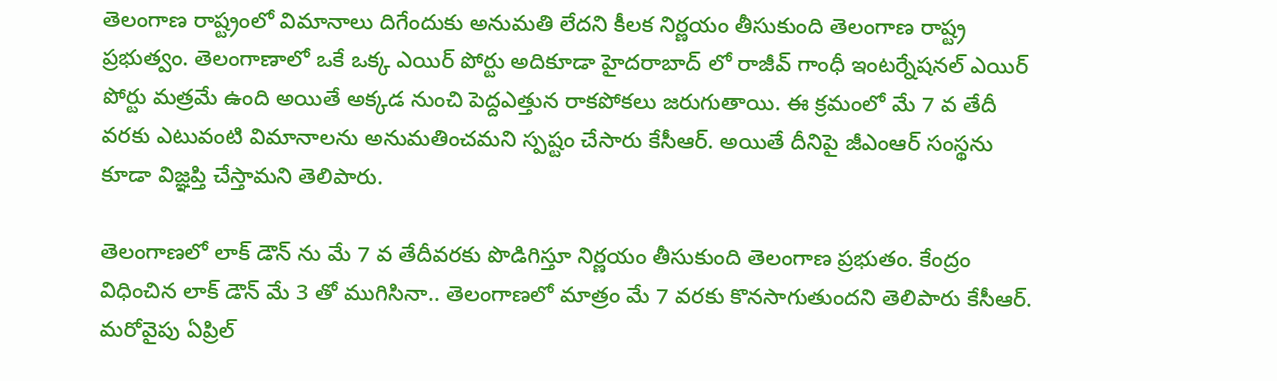తెలంగాణ రాష్ట్రంలో విమానాలు దిగేందుకు అనుమతి లేదని కీలక నిర్ణయం తీసుకుంది తెలంగాణ రాష్ట్ర ప్రభుత్వం. తెలంగాణాలో ఒకే ఒక్క ఎయిర్ పోర్టు అదికూడా హైదరాబాద్ లో రాజీవ్ గాంధీ ఇంటర్నేషనల్ ఎయిర్ పోర్టు మత్రమే ఉంది అయితే అక్కడ నుంచి పెద్దఎత్తున రాకపోకలు జరుగుతాయి. ఈ క్రమంలో మే 7 వ తేదీ వరకు ఎటువంటి విమానాలను అనుమతించమని స్పష్టం చేసారు కేసీఆర్. అయితే దీనిపై జీఎంఆర్ సంస్థను కూడా విజ్ఞప్తి చేస్తామని తెలిపారు.

తెలంగాణలో లాక్ డౌన్ ను మే 7 వ తేదీవరకు పొడిగిస్తూ నిర్ణయం తీసుకుంది తెలంగాణ ప్రభుతం. కేంద్రం విధించిన లాక్ డౌన్ మే 3 తో ముగిసినా.. తెలంగాణలో మాత్రం మే 7 వరకు కొనసాగుతుందని తెలిపారు కేసీఆర్. మరోవైపు ఏప్రిల్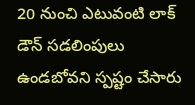20 నుంచి ఎటువంటి లాక్ డౌన్ సడలింపులు ఉండబోవని స్పష్టం చేసారు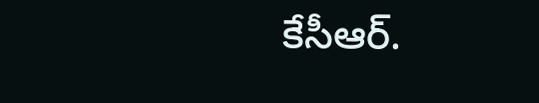కేసీఆర్.